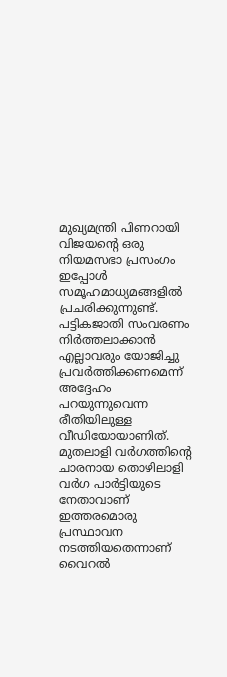മുഖ്യമന്ത്രി പിണറായി വിജയന്റെ ഒരു നിയമസഭാ പ്രസംഗം ഇപ്പോൾ സമൂഹമാധ്യമങ്ങളിൽ പ്രചരിക്കുന്നുണ്ട്. പട്ടികജാതി സംവരണം നിർത്തലാക്കാൻ എല്ലാവരും യോജിച്ചു പ്രവർത്തിക്കണമെന്ന് അദ്ദേഹം പറയുന്നുവെന്ന രീതിയിലുള്ള വീഡിയോയാണിത്. മുതലാളി വർഗത്തിന്റെ ചാരനായ തൊഴിലാളി വർഗ പാർട്ടിയുടെ നേതാവാണ് ഇത്തരമൊരു പ്രസ്ഥാവന നടത്തിയതെന്നാണ് വൈറൽ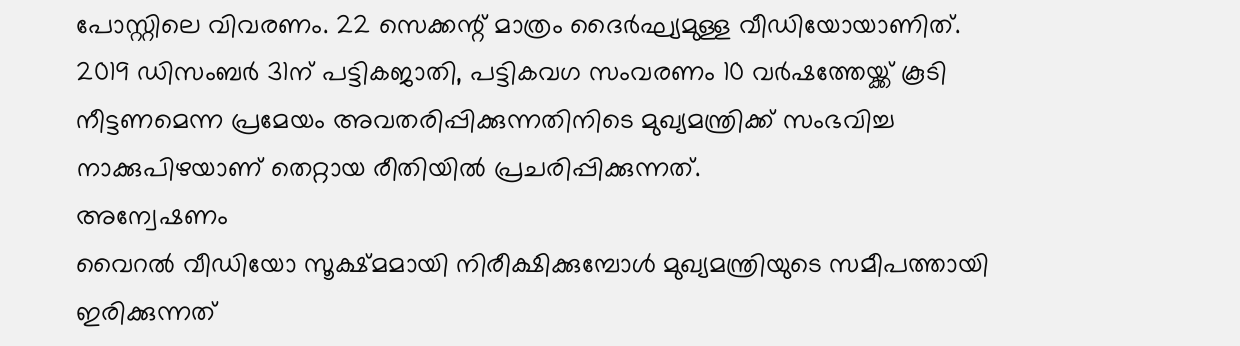പോസ്റ്റിലെ വിവരണം. 22 സെക്കന്റ് മാത്രം ദൈർഘ്യമുള്ള വീഡിയോയാണിത്.
2019 ഡിസംബർ 31ന് പട്ടികജാതി, പട്ടികവഗ സംവരണം 10 വർഷത്തേയ്ക്ക് കൂടി നീട്ടണമെന്ന പ്രമേയം അവതരിപ്പിക്കുന്നതിനിടെ മുഖ്യമന്ത്രിക്ക് സംഭവിച്ച നാക്കുപിഴയാണ് തെറ്റായ രീതിയിൽ പ്രചരിപ്പിക്കുന്നത്.
അന്വേഷണം
വൈറൽ വീഡിയോ സൂക്ഷ്മമായി നിരീക്ഷിക്കുമ്പോൾ മുഖ്യമന്ത്രിയുടെ സമീപത്തായി ഇരിക്കുന്നത്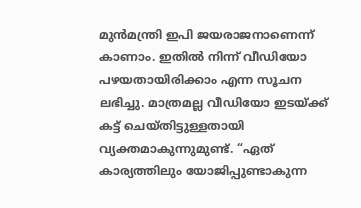മുൻമന്ത്രി ഇപി ജയരാജനാണെന്ന് കാണാം. ഇതിൽ നിന്ന് വീഡിയോ പഴയതായിരിക്കാം എന്ന സൂചന ലഭിച്ചു. മാത്രമല്ല വീഡിയോ ഇടയ്ക്ക് കട്ട് ചെയ്തിട്ടുള്ളതായി വ്യക്തമാകുന്നുമുണ്ട്. “ഏത് കാര്യത്തിലും യോജിപ്പുണ്ടാകുന്ന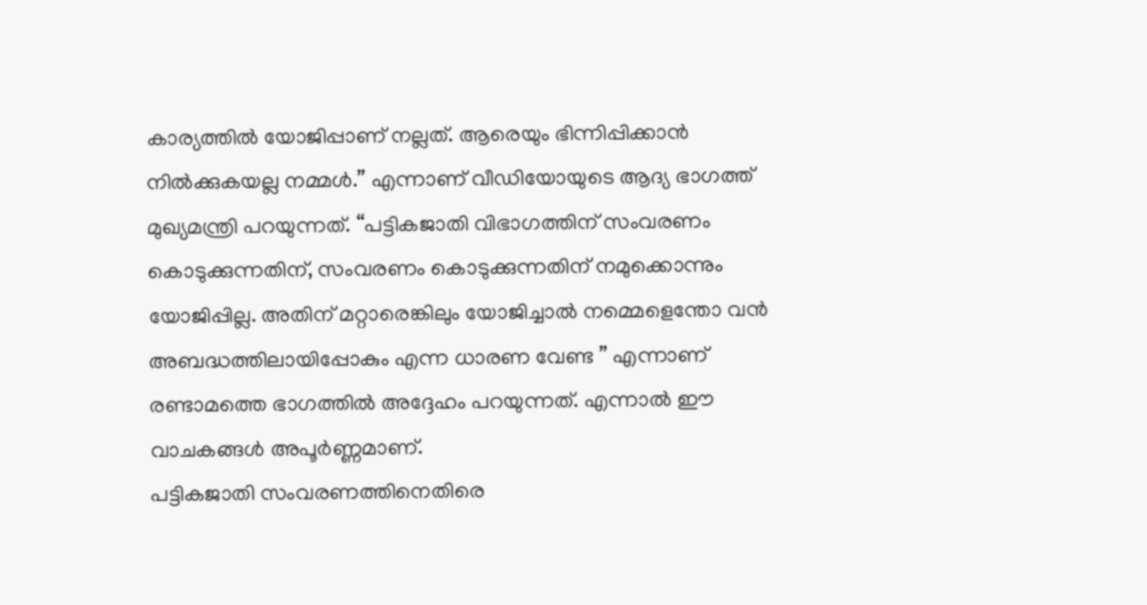കാര്യത്തിൽ യോജിപ്പാണ് നല്ലത്. ആരെയും ഭിന്നിപ്പിക്കാൻ നിൽക്കുകയല്ല നമ്മൾ.” എന്നാണ് വീഡിയോയുടെ ആദ്യ ഭാഗത്ത് മുഖ്യമന്ത്രി പറയുന്നത്. “പട്ടികജാതി വിഭാഗത്തിന് സംവരണം കൊടുക്കുന്നതിന്, സംവരണം കൊടുക്കുന്നതിന് നമുക്കൊന്നും യോജിപ്പില്ല. അതിന് മറ്റാരെങ്കിലും യോജിച്ചാൽ നമ്മെളെന്തോ വൻ അബദ്ധത്തിലായിപ്പോകും എന്ന ധാരണ വേണ്ട ” എന്നാണ് രണ്ടാമത്തെ ഭാഗത്തിൽ അദ്ദേഹം പറയുന്നത്. എന്നാൽ ഈ വാചകങ്ങൾ അപൂർണ്ണമാണ്.
പട്ടികജാതി സംവരണത്തിനെതിരെ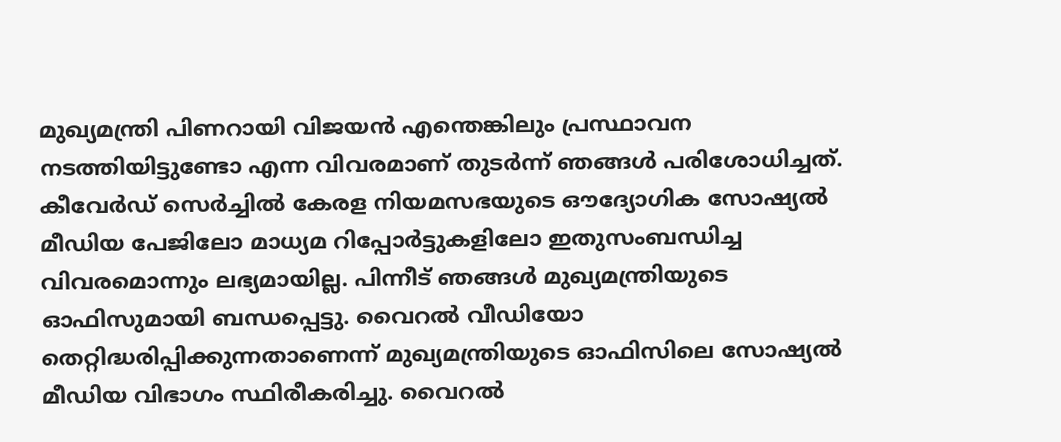മുഖ്യമന്ത്രി പിണറായി വിജയൻ എന്തെങ്കിലും പ്രസ്ഥാവന നടത്തിയിട്ടുണ്ടോ എന്ന വിവരമാണ് തുടർന്ന് ഞങ്ങൾ പരിശോധിച്ചത്. കീവേർഡ് സെർച്ചിൽ കേരള നിയമസഭയുടെ ഔദ്യോഗിക സോഷ്യൽ മീഡിയ പേജിലോ മാധ്യമ റിപ്പോർട്ടുകളിലോ ഇതുസംബന്ധിച്ച വിവരമൊന്നും ലഭ്യമായില്ല. പിന്നീട് ഞങ്ങൾ മുഖ്യമന്ത്രിയുടെ ഓഫിസുമായി ബന്ധപ്പെട്ടു. വൈറൽ വീഡിയോ തെറ്റിദ്ധരിപ്പിക്കുന്നതാണെന്ന് മുഖ്യമന്ത്രിയുടെ ഓഫിസിലെ സോഷ്യൽ മീഡിയ വിഭാഗം സ്ഥിരീകരിച്ചു. വൈറൽ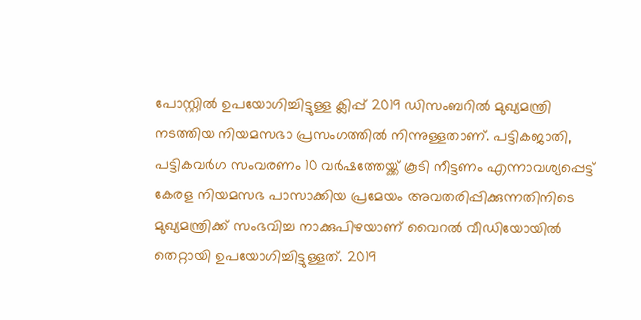പോസ്റ്റിൽ ഉപയോഗിച്ചിട്ടുള്ള ക്ലിപ്പ് 2019 ഡിസംബറിൽ മുഖ്യമന്ത്രി നടത്തിയ നിയമസഭാ പ്രസംഗത്തിൽ നിന്നുള്ളതാണ്. പട്ടികജാതി, പട്ടികവർഗ സംവരണം 10 വർഷത്തേയ്ക്ക് കൂടി നീട്ടണം എന്നാവശ്യപ്പെട്ട് കേരള നിയമസഭ പാസാക്കിയ പ്രമേയം അവതരിപ്പിക്കുന്നതിനിടെ മുഖ്യമന്ത്രിക്ക് സംഭവിച്ച നാക്കുപിഴയാണ് വൈറൽ വീഡിയോയിൽ തെറ്റായി ഉപയോഗിച്ചിട്ടുള്ളത്. 2019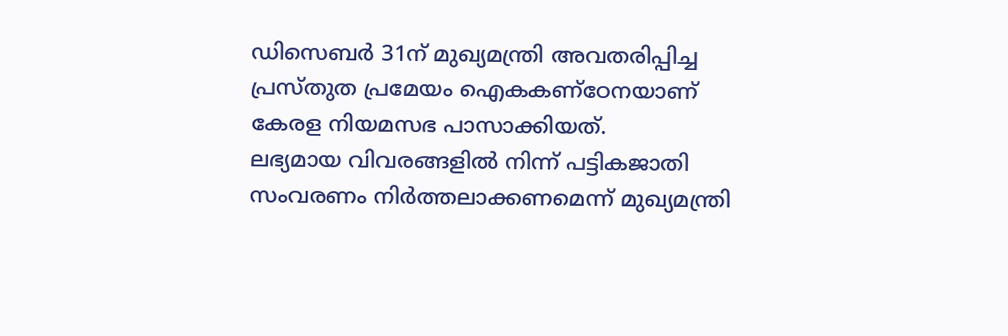ഡിസെബർ 31ന് മുഖ്യമന്ത്രി അവതരിപ്പിച്ച പ്രസ്തുത പ്രമേയം ഐകകണ്ഠേനയാണ് കേരള നിയമസഭ പാസാക്കിയത്.
ലഭ്യമായ വിവരങ്ങളിൽ നിന്ന് പട്ടികജാതി സംവരണം നിർത്തലാക്കണമെന്ന് മുഖ്യമന്ത്രി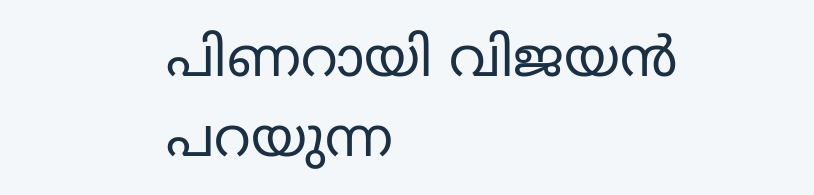പിണറായി വിജയൻ പറയുന്ന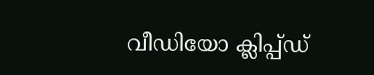വീഡിയോ ക്ലിപ്പ്ഡ്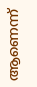ആണെന്ന്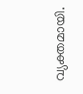വ്യക്തമായി.